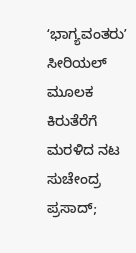ʻಭಾಗ್ಯವಂತರುʼ ಸೀರಿಯಲ್ ಮೂಲಕ ಕಿರುತೆರೆಗೆ ಮರಳಿದ ನಟ ಸುಚೇಂದ್ರ ಪ್ರಸಾದ್;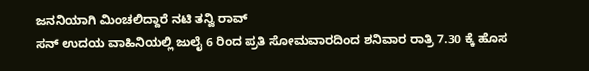ಜನನಿಯಾಗಿ ಮಿಂಚಲಿದ್ದಾರೆ ನಟಿ ತನ್ವಿ ರಾವ್
ಸನ್ ಉದಯ ವಾಹಿನಿಯಲ್ಲಿ ಜುಲೈ 6 ರಿಂದ ಪ್ರತಿ ಸೋಮವಾರದಿಂದ ಶನಿವಾರ ರಾತ್ರಿ 7.30 ಕ್ಕೆ ಹೊಸ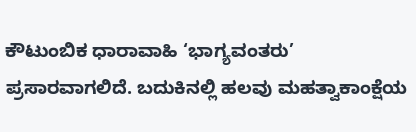ಕೌಟುಂಬಿಕ ಧಾರಾವಾಹಿ ‘ಭಾಗ್ಯವಂತರು’ ಪ್ರಸಾರವಾಗಲಿದೆ. ಬದುಕಿನಲ್ಲಿ ಹಲವು ಮಹತ್ವಾಕಾಂಕ್ಷೆಯ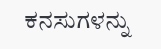ಕನಸುಗಳನ್ನು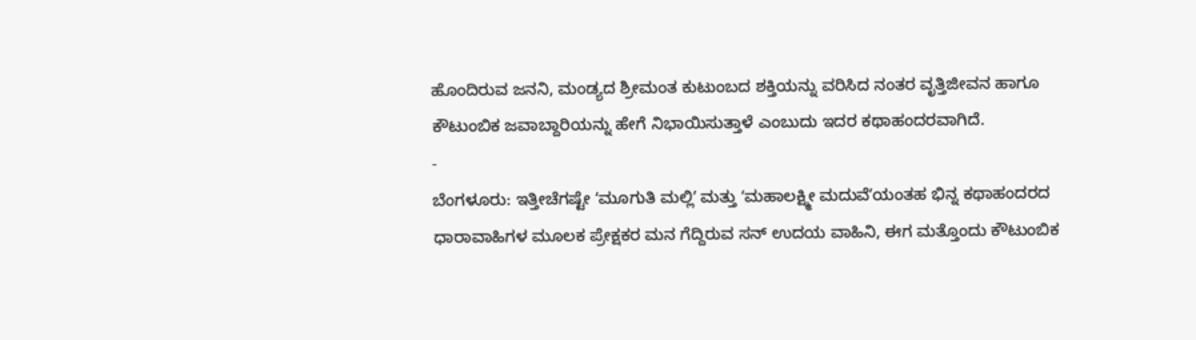ಹೊಂದಿರುವ ಜನನಿ, ಮಂಡ್ಯದ ಶ್ರೀಮಂತ ಕುಟುಂಬದ ಶಕ್ತಿಯನ್ನು ವರಿಸಿದ ನಂತರ ವೃತ್ತಿಜೀವನ ಹಾಗೂ ಕೌಟುಂಬಿಕ ಜವಾಬ್ದಾರಿಯನ್ನು ಹೇಗೆ ನಿಭಾಯಿಸುತ್ತಾಳೆ ಎಂಬುದು ಇದರ ಕಥಾಹಂದರವಾಗಿದೆ.
-
ಬೆಂಗಳೂರು: ಇತ್ತೀಚೆಗಷ್ಟೇ ʻಮೂಗುತಿ ಮಲ್ಲಿʼ ಮತ್ತು ʻಮಹಾಲಕ್ಷ್ಮೀ ಮದುವೆʼಯಂತಹ ಭಿನ್ನ ಕಥಾಹಂದರದ ಧಾರಾವಾಹಿಗಳ ಮೂಲಕ ಪ್ರೇಕ್ಷಕರ ಮನ ಗೆದ್ದಿರುವ ಸನ್ ಉದಯ ವಾಹಿನಿ, ಈಗ ಮತ್ತೊಂದು ಕೌಟುಂಬಿಕ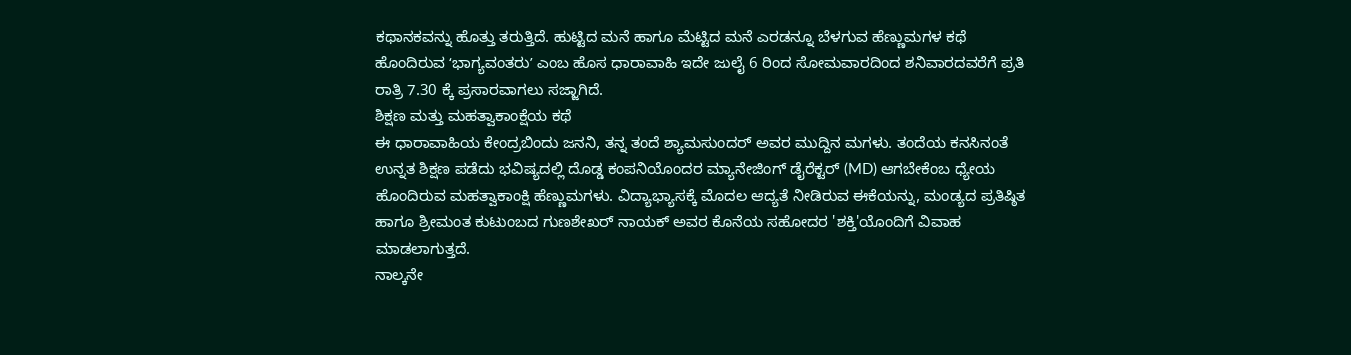ಕಥಾನಕವನ್ನು ಹೊತ್ತು ತರುತ್ತಿದೆ. ಹುಟ್ಟಿದ ಮನೆ ಹಾಗೂ ಮೆಟ್ಟಿದ ಮನೆ ಎರಡನ್ನೂ ಬೆಳಗುವ ಹೆಣ್ಣುಮಗಳ ಕಥೆ ಹೊಂದಿರುವ ʻಭಾಗ್ಯವಂತರುʼ ಎಂಬ ಹೊಸ ಧಾರಾವಾಹಿ ಇದೇ ಜುಲೈ 6 ರಿಂದ ಸೋಮವಾರದಿಂದ ಶನಿವಾರದವರೆಗೆ ಪ್ರತಿ ರಾತ್ರಿ 7.30 ಕ್ಕೆ ಪ್ರಸಾರವಾಗಲು ಸಜ್ಜಾಗಿದೆ.
ಶಿಕ್ಷಣ ಮತ್ತು ಮಹತ್ವಾಕಾಂಕ್ಷೆಯ ಕಥೆ
ಈ ಧಾರಾವಾಹಿಯ ಕೇಂದ್ರಬಿಂದು ಜನನಿ, ತನ್ನ ತಂದೆ ಶ್ಯಾಮಸುಂದರ್ ಅವರ ಮುದ್ದಿನ ಮಗಳು. ತಂದೆಯ ಕನಸಿನಂತೆ ಉನ್ನತ ಶಿಕ್ಷಣ ಪಡೆದು ಭವಿಷ್ಯದಲ್ಲಿ ದೊಡ್ಡ ಕಂಪನಿಯೊಂದರ ಮ್ಯಾನೇಜಿಂಗ್ ಡೈರೆಕ್ಟರ್ (MD) ಆಗಬೇಕೆಂಬ ಧ್ಯೇಯ ಹೊಂದಿರುವ ಮಹತ್ವಾಕಾಂಕ್ಷಿ ಹೆಣ್ಣುಮಗಳು. ವಿದ್ಯಾಭ್ಯಾಸಕ್ಕೆ ಮೊದಲ ಆದ್ಯತೆ ನೀಡಿರುವ ಈಕೆಯನ್ನು, ಮಂಡ್ಯದ ಪ್ರತಿಷ್ಠಿತ ಹಾಗೂ ಶ್ರೀಮಂತ ಕುಟುಂಬದ ಗುಣಶೇಖರ್ ನಾಯಕ್ ಅವರ ಕೊನೆಯ ಸಹೋದರ 'ಶಕ್ತಿ'ಯೊಂದಿಗೆ ವಿವಾಹ ಮಾಡಲಾಗುತ್ತದೆ.
ನಾಲ್ಕನೇ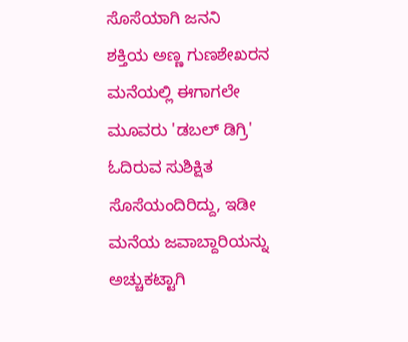ಸೊಸೆಯಾಗಿ ಜನನಿ
ಶಕ್ತಿಯ ಅಣ್ಣ ಗುಣಶೇಖರನ ಮನೆಯಲ್ಲಿ ಈಗಾಗಲೇ ಮೂವರು 'ಡಬಲ್ ಡಿಗ್ರಿ' ಓದಿರುವ ಸುಶಿಕ್ಷಿತ ಸೊಸೆಯಂದಿರಿದ್ದು, ಇಡೀ ಮನೆಯ ಜವಾಬ್ದಾರಿಯನ್ನು ಅಚ್ಚುಕಟ್ಟಾಗಿ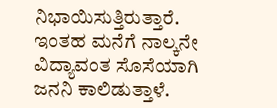ನಿಭಾಯಿಸುತ್ತಿರುತ್ತಾರೆ. ಇಂತಹ ಮನೆಗೆ ನಾಲ್ಕನೇ ವಿದ್ಯಾವಂತ ಸೊಸೆಯಾಗಿ ಜನನಿ ಕಾಲಿಡುತ್ತಾಳೆ.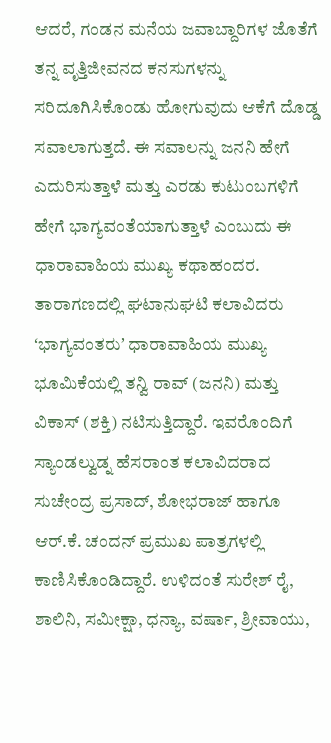ಆದರೆ, ಗಂಡನ ಮನೆಯ ಜವಾಬ್ದಾರಿಗಳ ಜೊತೆಗೆ ತನ್ನ ವೃತ್ತಿಜೀವನದ ಕನಸುಗಳನ್ನು ಸರಿದೂಗಿಸಿಕೊಂಡು ಹೋಗುವುದು ಆಕೆಗೆ ದೊಡ್ಡ ಸವಾಲಾಗುತ್ತದೆ. ಈ ಸವಾಲನ್ನು ಜನನಿ ಹೇಗೆ ಎದುರಿಸುತ್ತಾಳೆ ಮತ್ತು ಎರಡು ಕುಟುಂಬಗಳಿಗೆ ಹೇಗೆ ಭಾಗ್ಯವಂತೆಯಾಗುತ್ತಾಳೆ ಎಂಬುದು ಈ ಧಾರಾವಾಹಿಯ ಮುಖ್ಯ ಕಥಾಹಂದರ.
ತಾರಾಗಣದಲ್ಲಿ ಘಟಾನುಘಟಿ ಕಲಾವಿದರು
ʻಭಾಗ್ಯವಂತರುʼ ಧಾರಾವಾಹಿಯ ಮುಖ್ಯ ಭೂಮಿಕೆಯಲ್ಲಿ ತನ್ವಿ ರಾವ್ (ಜನನಿ) ಮತ್ತು ವಿಕಾಸ್ (ಶಕ್ತಿ) ನಟಿಸುತ್ತಿದ್ದಾರೆ. ಇವರೊಂದಿಗೆ ಸ್ಯಾಂಡಲ್ವುಡ್ನ ಹೆಸರಾಂತ ಕಲಾವಿದರಾದ ಸುಚೇಂದ್ರ ಪ್ರಸಾದ್, ಶೋಭರಾಜ್ ಹಾಗೂ ಆರ್.ಕೆ. ಚಂದನ್ ಪ್ರಮುಖ ಪಾತ್ರಗಳಲ್ಲಿ ಕಾಣಿಸಿಕೊಂಡಿದ್ದಾರೆ. ಉಳಿದಂತೆ ಸುರೇಶ್ ರೈ, ಶಾಲಿನಿ, ಸಮೀಕ್ಷಾ, ಧನ್ಯಾ, ವರ್ಷಾ, ಶ್ರೀವಾಯು,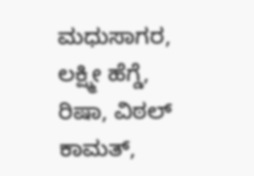ಮಧುಸಾಗರ, ಲಕ್ಷ್ಮೀ ಹೆಗ್ಡೆ, ರಿಷಾ, ವಿಠಲ್ ಕಾಮತ್,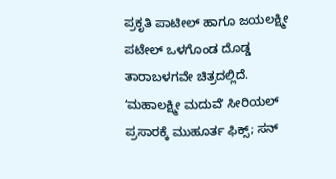ಪ್ರಕೃತಿ ಪಾಟೀಲ್ ಹಾಗೂ ಜಯಲಕ್ಷ್ಮೀ ಪಟೇಲ್ ಒಳಗೊಂಡ ದೊಡ್ಡ ತಾರಾಬಳಗವೇ ಚಿತ್ರದಲ್ಲಿದೆ.
ʻಮಹಾಲಕ್ಷ್ಮೀ ಮದುವೆʼ ಸೀರಿಯಲ್ ಪ್ರಸಾರಕ್ಕೆ ಮುಹೂರ್ತ ಫಿಕ್ಸ್; ಸನ್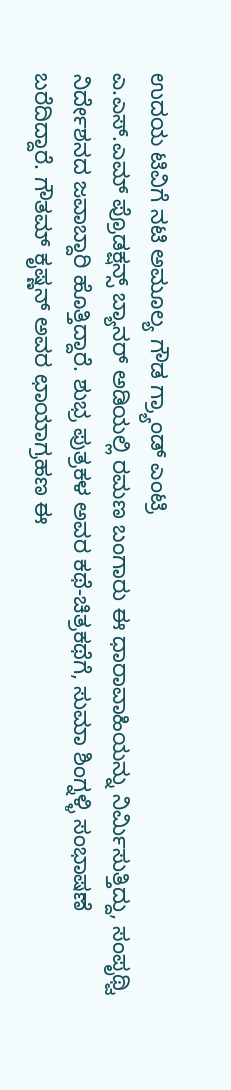ಉದಯ ಟಿವಿಗೆ ನಟಿ ಅಮೂಲ್ಯ ಗೌಡ ಗ್ರ್ಯಾಂಡ್ ಎಂಟ್ರಿ
ಎ.ಎಸ್.ಎಮ್ ಪ್ರೊಡಕ್ಷನ್ಸ್ ಬ್ಯಾನರ್ ಅಡಿಯಲ್ಲಿ ರಮಣ ಬಂಗಾರು ಈ ಧಾರಾವಾಹಿಯನ್ನು ನಿರ್ಮಿಸುತ್ತಿದ್ದು, ಸಂಪೃಥ್ವಿ ನಿರ್ದೇಶನದ ಜವಾಬ್ದಾರಿ ಹೊತ್ತಿದ್ದಾರೆ. ಶುಭ್ರ ಪುತ್ರಕಳ ಅವರ ಕಥೆ-ಚಿತ್ರಕಥೆಗೆ, ಸುಮಾ ಶಿಂಗ್ನಳ್ಳಿ ಸಂಭಾಷಣೆ ಬರೆದಿದ್ದಾರೆ. ಗೌತಮ್ ಕೃಷ್ಣನ್ ಅವರ ಛಾಯಾಗ್ರಹಣ ಈ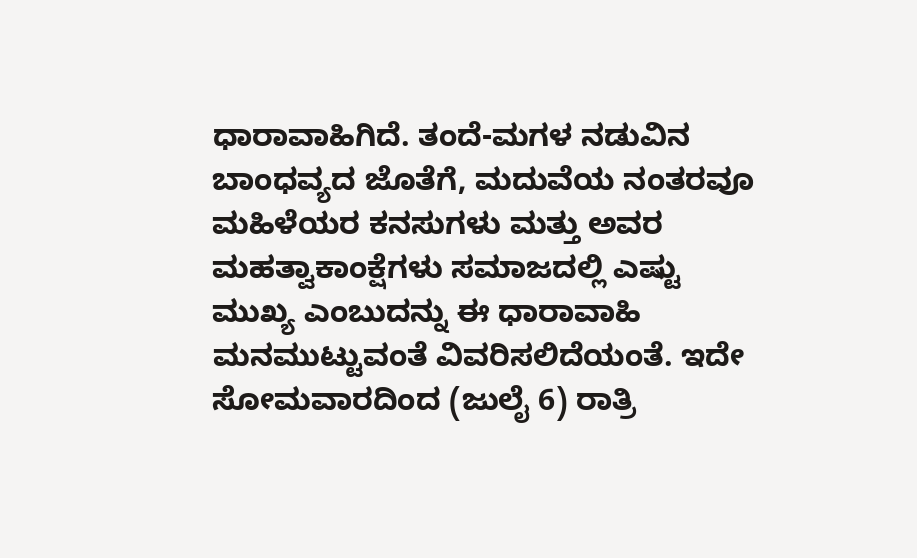ಧಾರಾವಾಹಿಗಿದೆ. ತಂದೆ-ಮಗಳ ನಡುವಿನ ಬಾಂಧವ್ಯದ ಜೊತೆಗೆ, ಮದುವೆಯ ನಂತರವೂ ಮಹಿಳೆಯರ ಕನಸುಗಳು ಮತ್ತು ಅವರ ಮಹತ್ವಾಕಾಂಕ್ಷೆಗಳು ಸಮಾಜದಲ್ಲಿ ಎಷ್ಟು ಮುಖ್ಯ ಎಂಬುದನ್ನು ಈ ಧಾರಾವಾಹಿ ಮನಮುಟ್ಟುವಂತೆ ವಿವರಿಸಲಿದೆಯಂತೆ. ಇದೇ ಸೋಮವಾರದಿಂದ (ಜುಲೈ 6) ರಾತ್ರಿ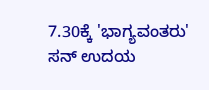7.30ಕ್ಕೆ 'ಭಾಗ್ಯವಂತರು' ಸನ್ ಉದಯ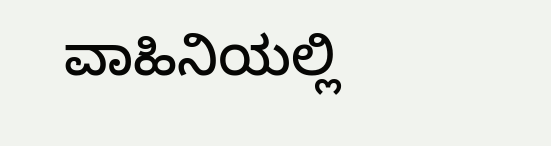ವಾಹಿನಿಯಲ್ಲಿ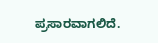ಪ್ರಸಾರವಾಗಲಿದೆ.